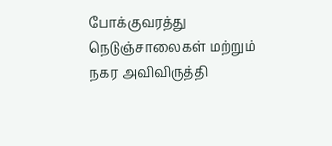போக்குவரத்து நெடுஞ்சாலைகள் மற்றும் நகர அவிவிருத்தி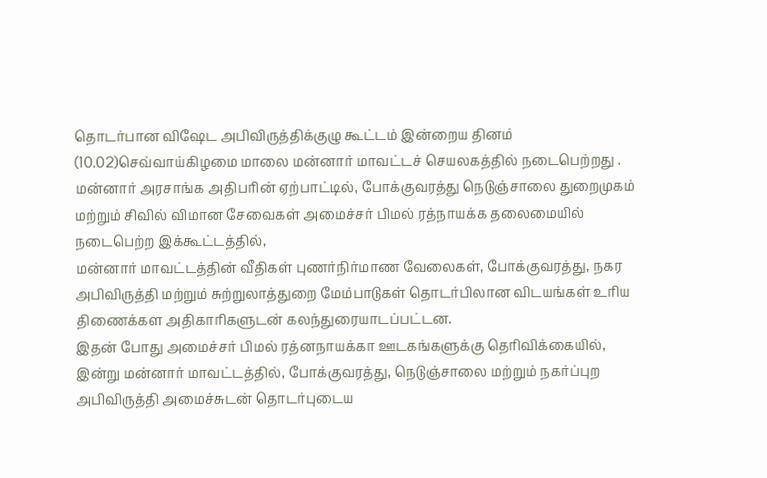தொடர்பான விஷேட அபிவிருத்திக்குழு கூட்டம் இன்றைய தினம் (10.02)செவ்வாய்கிழமை மாலை மன்னார் மாவட்டச் செயலகத்தில் நடைபெற்றது .
மன்னார் அரசாங்க அதிபரின் ஏற்பாட்டில், போக்குவரத்து நெடுஞ்சாலை துறைமுகம் மற்றும் சிவில் விமான சேவைகள் அமைச்சர் பிமல் ரத்நாயக்க தலைமையில்
நடைபெற்ற இக்கூட்டத்தில்,
மன்னார் மாவட்டத்தின் வீதிகள் புணர்நிர்மாண வேலைகள், போக்குவரத்து, நகர அபிவிருத்தி மற்றும் சுற்றுலாத்துறை மேம்பாடுகள் தொடர்பிலான விடயங்கள் உரிய திணைக்கள அதிகாரிகளுடன் கலந்துரையாடப்பட்டன.
இதன் போது அமைச்சர் பிமல் ரத்னநாயக்கா ஊடகங்களுக்கு தெரிவிக்கையில்,
இன்று மன்னார் மாவட்டத்தில், போக்குவரத்து, நெடுஞ்சாலை மற்றும் நகர்ப்புற அபிவிருத்தி அமைச்சுடன் தொடர்புடைய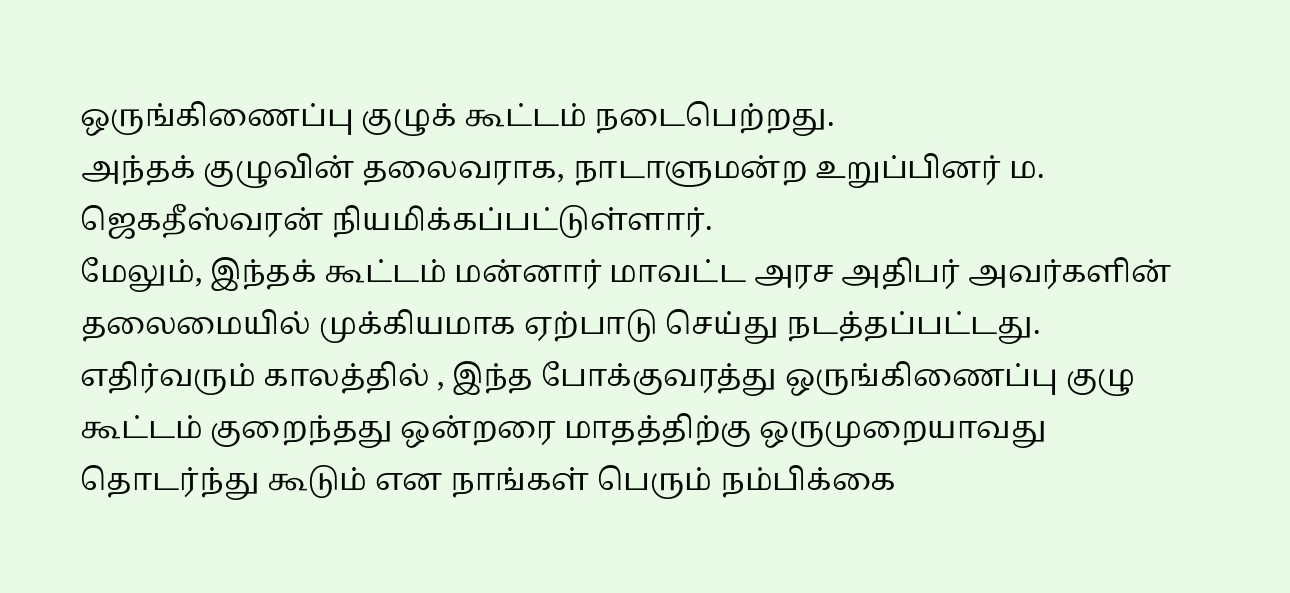ஒருங்கிணைப்பு குழுக் கூட்டம் நடைபெற்றது.
அந்தக் குழுவின் தலைவராக, நாடாளுமன்ற உறுப்பினர் ம. ஜெகதீஸ்வரன் நியமிக்கப்பட்டுள்ளார்.
மேலும், இந்தக் கூட்டம் மன்னார் மாவட்ட அரச அதிபர் அவர்களின் தலைமையில் முக்கியமாக ஏற்பாடு செய்து நடத்தப்பட்டது.
எதிர்வரும் காலத்தில் , இந்த போக்குவரத்து ஒருங்கிணைப்பு குழு கூட்டம் குறைந்தது ஒன்றரை மாதத்திற்கு ஒருமுறையாவது தொடர்ந்து கூடும் என நாங்கள் பெரும் நம்பிக்கை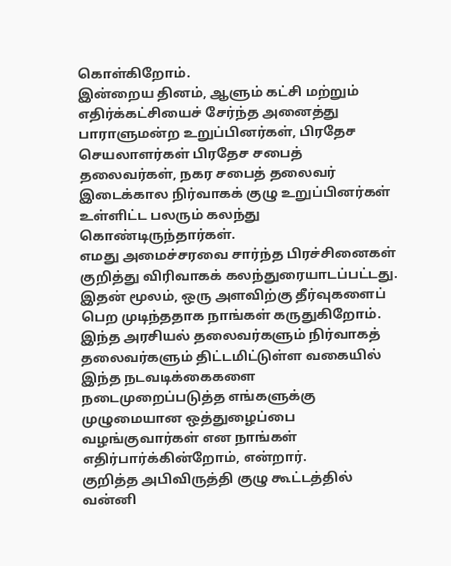கொள்கிறோம்.
இன்றைய தினம், ஆளும் கட்சி மற்றும் எதிர்க்கட்சியைச் சேர்ந்த அனைத்து பாராளுமன்ற உறுப்பினர்கள், பிரதேச செயலாளர்கள் பிரதேச சபைத் தலைவர்கள், நகர சபைத் தலைவர் இடைக்கால நிர்வாகக் குழு உறுப்பினர்கள் உள்ளிட்ட பலரும் கலந்து கொண்டிருந்தார்கள்.
எமது அமைச்சரவை சார்ந்த பிரச்சினைகள் குறித்து விரிவாகக் கலந்துரையாடப்பட்டது.
இதன் மூலம், ஒரு அளவிற்கு தீர்வுகளைப் பெற முடிந்ததாக நாங்கள் கருதுகிறோம்.
இந்த அரசியல் தலைவர்களும் நிர்வாகத் தலைவர்களும் திட்டமிட்டுள்ள வகையில் இந்த நடவடிக்கைகளை நடைமுறைப்படுத்த எங்களுக்கு முழுமையான ஒத்துழைப்பை வழங்குவார்கள் என நாங்கள் எதிர்பார்க்கின்றோம், என்றார்.
குறித்த அபிவிருத்தி குழு கூட்டத்தில் வன்னி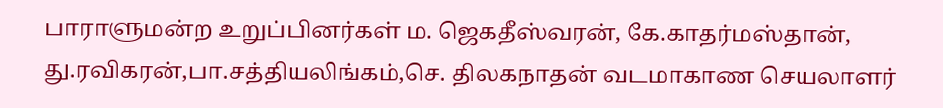பாராளுமன்ற உறுப்பினர்கள் ம. ஜெகதீஸ்வரன், கே.காதர்மஸ்தான், து.ரவிகரன்,பா.சத்தியலிங்கம்,செ. திலகநாதன் வடமாகாண செயலாளர்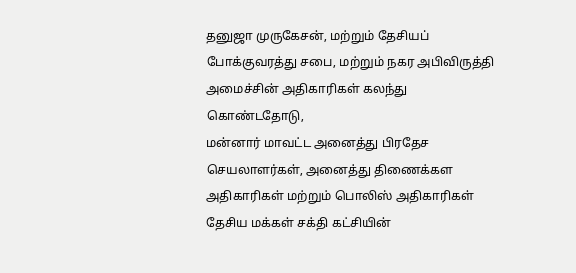தனுஜா முருகேசன், மற்றும் தேசியப் போக்குவரத்து சபை, மற்றும் நகர அபிவிருத்தி அமைச்சின் அதிகாரிகள் கலந்து கொண்டதோடு,
மன்னார் மாவட்ட அனைத்து பிரதேச செயலாளர்கள், அனைத்து திணைக்கள அதிகாரிகள் மற்றும் பொலிஸ் அதிகாரிகள் தேசிய மக்கள் சக்தி கட்சியின்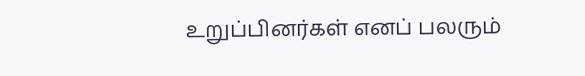உறுப்பினர்கள் எனப் பலரும்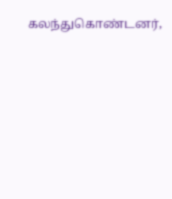கலந்துகொண்டனர்,